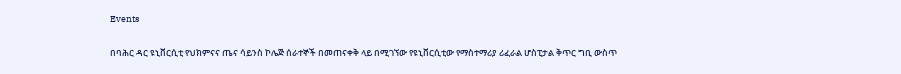Events

በባሕር ዳር ዩኒቨርሲቲ የህክምናና ጤና ሳይንስ ኮሌጅ ሰራተኞች በመጠናቀቅ ላይ በሚገኘው የዩኒቨርሲቲው የማስተማሪያ ሪፈራል ሆስፒታል ቅጥር ግቢ ውስጥ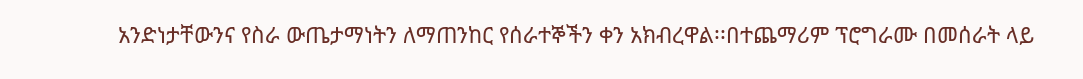አንድነታቸውንና የስራ ውጤታማነትን ለማጠንከር የሰራተኞችን ቀን አክብረዋል፡፡በተጨማሪም ፕሮግራሙ በመሰራት ላይ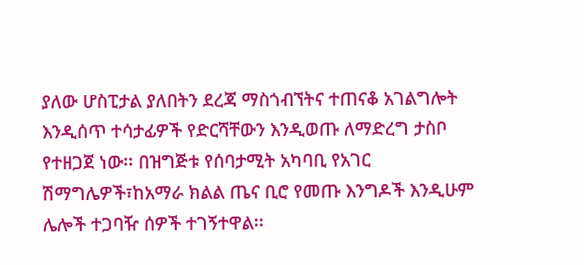ያለው ሆስፒታል ያለበትን ደረጃ ማስጎብኘትና ተጠናቆ አገልግሎት እንዲሰጥ ተሳታፊዎች የድርሻቸውን እንዲወጡ ለማድረግ ታስቦ የተዘጋጀ ነው፡፡ በዝግጅቱ የሰባታሚት አካባቢ የአገር ሽማግሌዎች፣ከአማራ ክልል ጤና ቢሮ የመጡ እንግዶች እንዲሁም ሌሎች ተጋባዥ ሰዎች ተገኝተዋል፡፡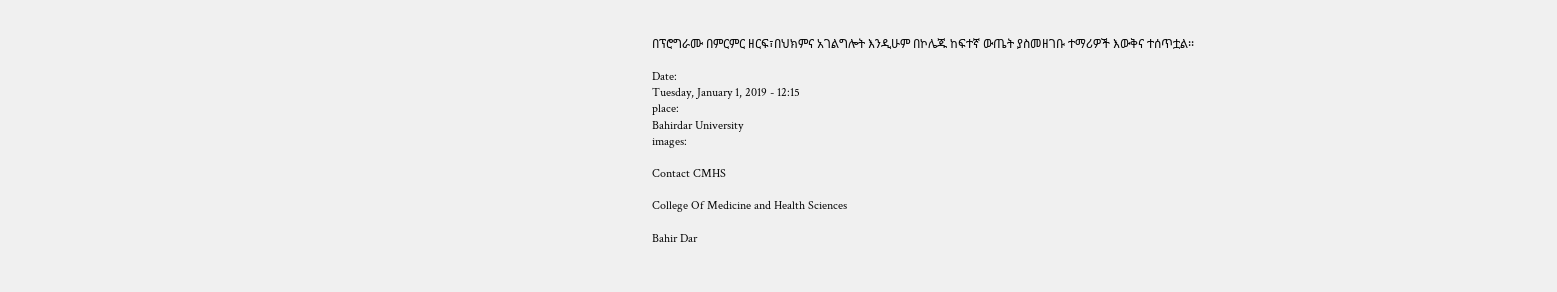በፕሮግራሙ በምርምር ዘርፍ፣በህክምና አገልግሎት እንዲሁም በኮሌጁ ከፍተኛ ውጤት ያስመዘገቡ ተማሪዎች እውቅና ተሰጥቷል፡፡

Date:
Tuesday, January 1, 2019 - 12:15
place:
Bahirdar University
images:

Contact CMHS

College Of Medicine and Health Sciences

Bahir Dar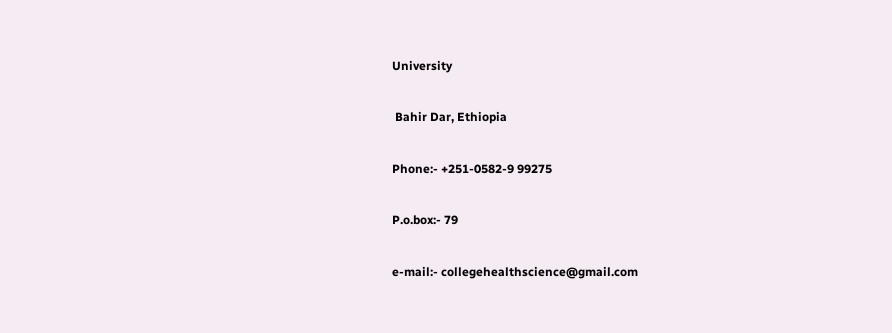University

 Bahir Dar, Ethiopia

Phone:- +251-0582-9 99275

P.o.box:- 79

e-mail:- collegehealthscience@gmail.com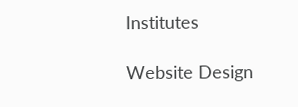Institutes

Website Design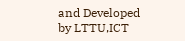and Developed by LTTU,ICT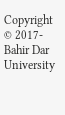Copyright © 2017- Bahir Dar University